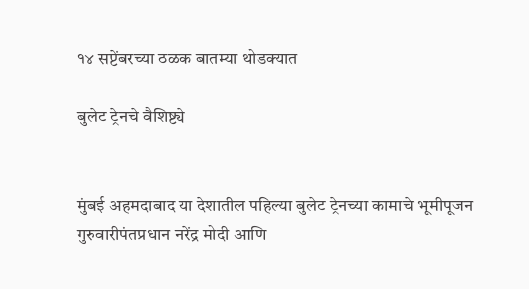१४ सप्टेंबरच्या ठळक बातम्या थोडक्यात

बुलेट ट्रेनचे वैशिष्ट्ये


मुंबई अहमदाबाद या देशातील पहिल्या बुलेट ट्रेनच्या कामाचे भूमीपूजन गुरुवारीपंतप्रधान नरेंद्र मोदी आणि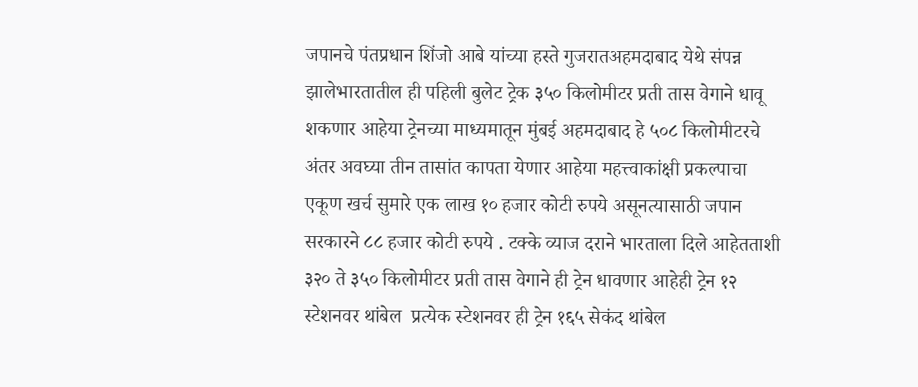जपानचे पंतप्रधान शिंजो आबे यांच्या हस्ते गुजरातअहमदाबाद येथे संपन्न झालेभारतातील ही पहिली बुलेट ट्रेक ३५० किलोमीटर प्रती तास वेगाने धावू शकणार आहेया ट्रेनच्या माध्यमातून मुंबई अहमदाबाद हे ५०८ किलोमीटरचे अंतर अवघ्या तीन तासांत कापता येणार आहेया महत्त्वाकांक्षी प्रकल्पाचा एकूण खर्च सुमारे एक लाख १० हजार कोटी रुपये असूनत्यासाठी जपान सरकारने ८८ हजार कोटी रुपये . टक्के व्याज दराने भारताला दिले आहेतताशी ३२० ते ३५० किलोमीटर प्रती तास वेगाने ही ट्रेन धावणार आहेही ट्रेन १२ स्टेशनवर थांबेल  प्रत्येक स्टेशनवर ही ट्रेन १६५ सेकंद थांबेल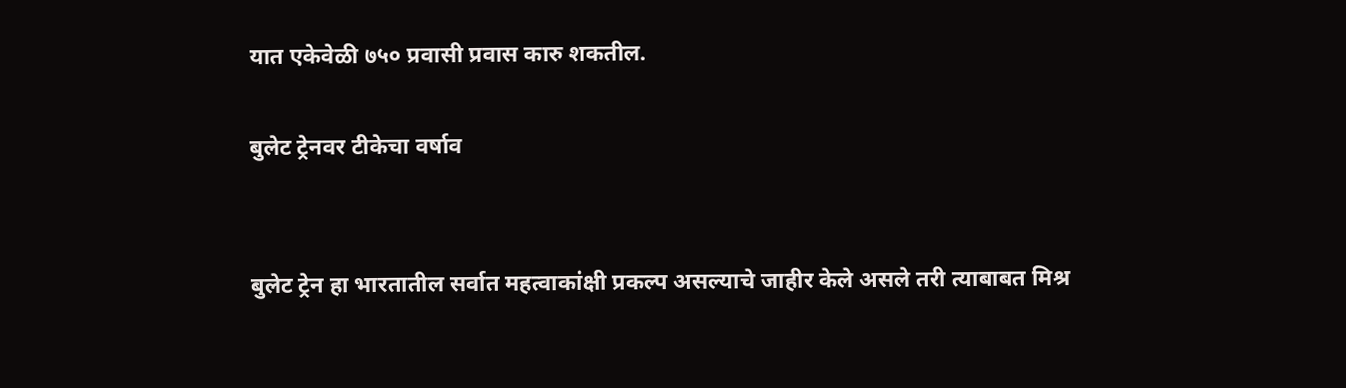यात एकेवेळी ७५० प्रवासी प्रवास कारु शकतील.

बुलेट ट्रेनवर टीकेचा वर्षाव


बुलेट ट्रेन हा भारतातील सर्वात महत्वाकांक्षी प्रकल्प असल्याचे जाहीर केले असले तरी त्याबाबत मिश्र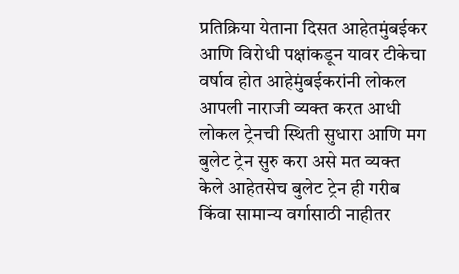प्रतिक्रिया येताना दिसत आहेतमुंबईकर आणि विरोधी पक्षांकडून यावर टीकेचा वर्षाव होत आहेमुंबईकरांनी लोकल आपली नाराजी व्यक्त करत आधी लोकल ट्रेनची स्थिती सुधारा आणि मग बुलेट ट्रेन सुरु करा असे मत व्यक्त केले आहेतसेच बुलेट ट्रेन ही गरीब किंवा सामान्य वर्गासाठी नाहीतर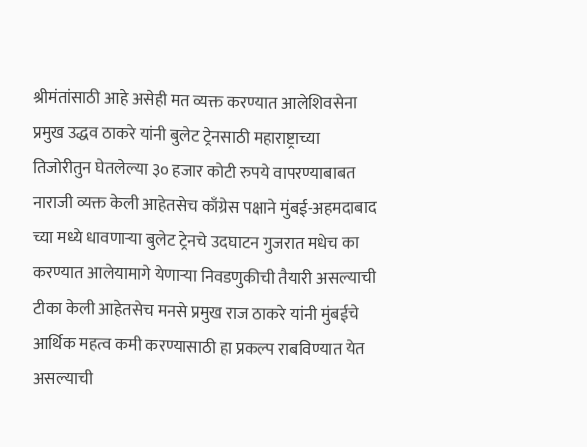श्रीमंतांसाठी आहे असेही मत व्यक्त करण्यात आलेशिवसेना प्रमुख उद्धव ठाकरे यांनी बुलेट ट्रेनसाठी महाराष्ट्राच्या तिजोरीतुन घेतलेल्या ३० हजार कोटी रुपये वापरण्याबाबत नाराजी व्यक्त केली आहेतसेच काँग्रेस पक्षाने मुंबई-अहमदाबाद च्या मध्ये धावणाऱ्या बुलेट ट्रेनचे उदघाटन गुजरात मधेच का करण्यात आलेयामागे येणाऱ्या निवडणुकीची तैयारी असल्याची टीका केली आहेतसेच मनसे प्रमुख राज ठाकरे यांनी मुंबईचे आर्थिक महत्व कमी करण्यासाठी हा प्रकल्प राबविण्यात येत असल्याची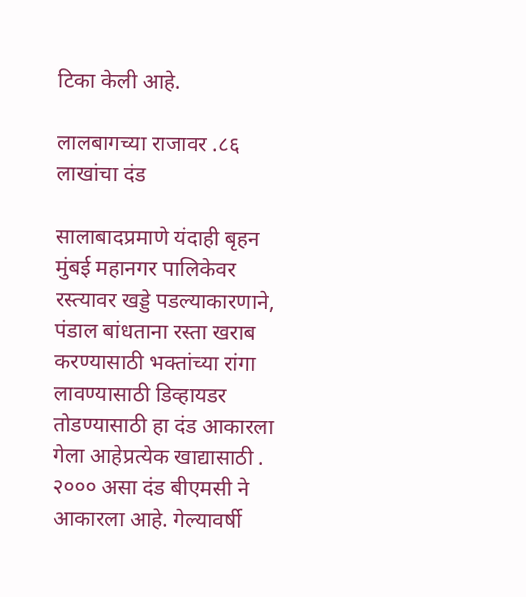टिका केली आहे.

लालबागच्या राजावर .८६ लाखांचा दंड

सालाबादप्रमाणे यंदाही बृहन मुंबई महानगर पालिकेवर रस्त्यावर खड्डे पडल्याकारणाने, पंडाल बांधताना रस्ता खराब करण्यासाठी भक्तांच्या रांगा लावण्यासाठी डिव्हायडर तोडण्यासाठी हा दंड आकारला गेला आहेप्रत्येक खाद्यासाठी . २००० असा दंड बीएमसी ने आकारला आहे. गेल्यावर्षी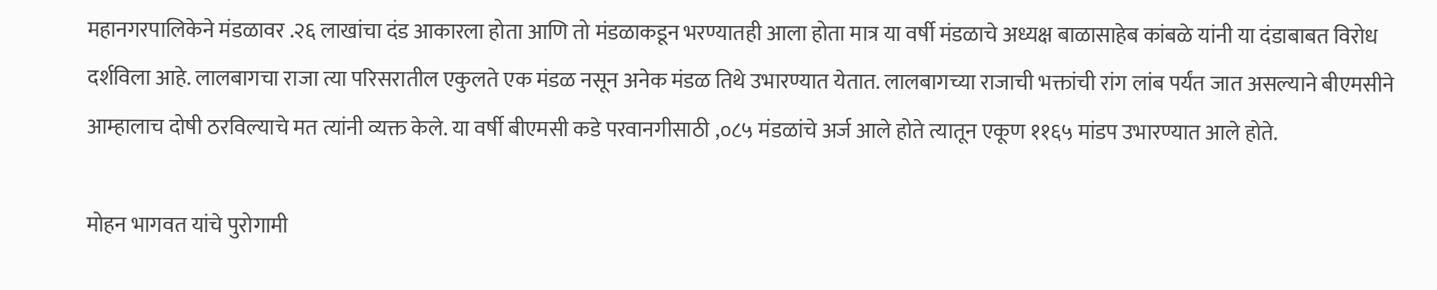महानगरपालिकेने मंडळावर .२६ लाखांचा दंड आकारला होता आणि तो मंडळाकडून भरण्यातही आला होता मात्र या वर्षी मंडळाचे अध्यक्ष बाळासाहेब कांबळे यांनी या दंडाबाबत विरोध दर्शविला आहे. लालबागचा राजा त्या परिसरातील एकुलते एक मंडळ नसून अनेक मंडळ तिथे उभारण्यात येतात. लालबागच्या राजाची भक्तांची रांग लांब पर्यंत जात असल्याने बीएमसीने आम्हालाच दोषी ठरविल्याचे मत त्यांनी व्यक्त केले. या वर्षी बीएमसी कडे परवानगीसाठी ,०८५ मंडळांचे अर्ज आले होते त्यातून एकूण ११६५ मांडप उभारण्यात आले होते.

मोहन भागवत यांचे पुरोगामी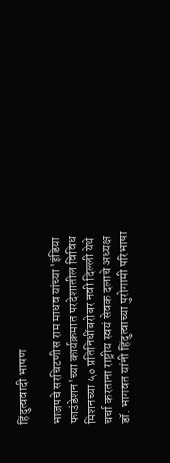हिंदुत्ववादी भाषण

भाजपचे सरचिटणीस राम माधव यांच्या 'इंडिया फाउंडेशन'च्या कार्यक्रमात परदेशातील विविध मिशनच्या ५० प्रतिनिधींबरोबर नवी दिल्ली येथे चर्चा करताना राष्ट्रीय स्वयं सेवक दलाचे अध्यक्ष डॉ. भागवत यांनी हिंदुत्वाच्या पुरोगामी परिभाषा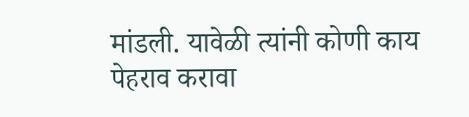मांडली. यावेळी त्यांनी कोणी काय पेहराव करावा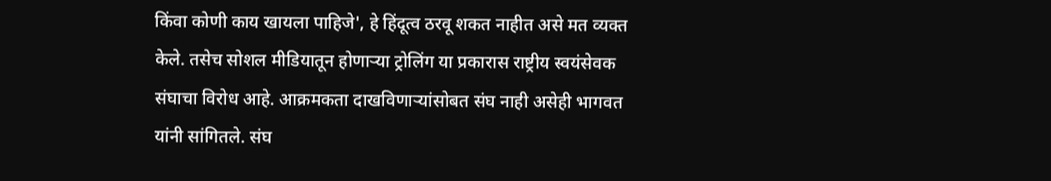किंवा कोणी काय खायला पाहिजे', हे हिंदूत्व ठरवू शकत नाहीत असे मत व्यक्त केले. तसेच सोशल मीडियातून होणाऱ्या ट्रोलिंग या प्रकारास राष्ट्रीय स्वयंसेवक संघाचा विरोध आहे. आक्रमकता दाखविणाऱ्यांसोबत संघ नाही असेही भागवत यांनी सांगितले. संघ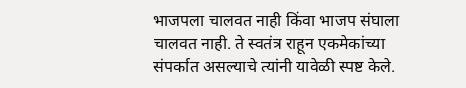भाजपला चालवत नाही किंवा भाजप संघाला चालवत नाही. ते स्वतंत्र राहून एकमेकांच्या संपर्कात असल्याचे त्यांनी यावेळी स्पष्ट केले.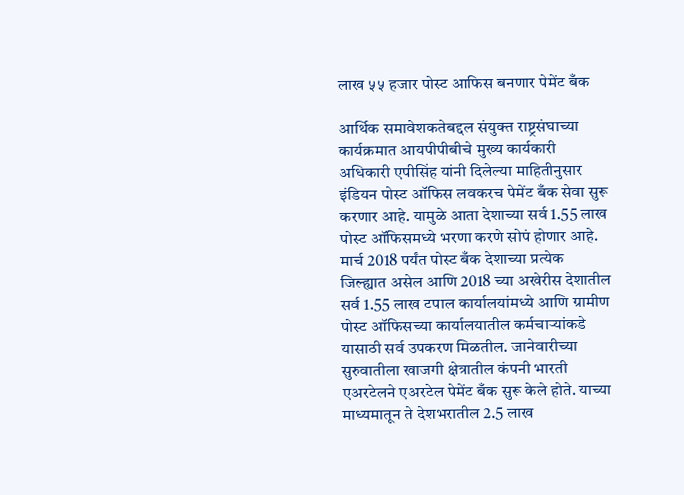लाख ५५ हजार पोस्ट आफिस बनणार पेमेंट बँक

आर्थिक समावेशकतेबद्दल संयुक्त राष्ट्रसंघाच्या कार्यक्रमात आयपीपीबीचे मुख्य कार्यकारी अधिकारी एपीसिंह यांनी दिलेल्या माहितीनुसार इंडियन पोस्ट ऑफिस लवकरच पेमेंट बँक सेवा सुरू करणार आहे. यामुळे आता देशाच्या सर्व 1.55 लाख पोस्ट ऑफिसमध्ये भरणा करणे सोपं होणार आहे. मार्च 2018 पर्यंत पोस्ट बँक देशाच्या प्रत्येक जिल्ह्यात असेल आणि 2018 च्या अखेरीस देशातील सर्व 1.55 लाख टपाल कार्यालयांमध्ये आणि ग्रामीण पोस्ट ऑफिसच्या कार्यालयातील कर्मचाऱ्यांकडे यासाठी सर्व उपकरण मिळतील. जानेवारीच्या सुरुवातीला खाजगी क्षेत्रातील कंपनी भारती एअरटेलने एअरटेल पेमेंट बँक सुरू केले होते. याच्या माध्यमातून ते देशभरातील 2.5 लाख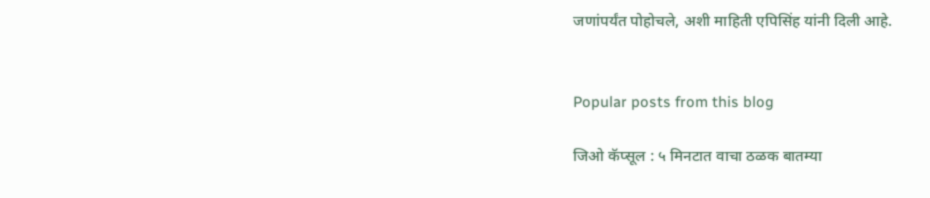जणांपर्यंत पोहोचले, अशी माहिती एपिसिंह यांनी दिली आहे.


Popular posts from this blog

जिओ कॅप्सूल : ५ मिनटात वाचा ठळक बातम्या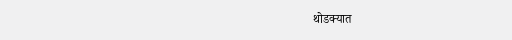थोडक्यात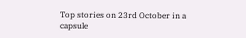Top stories on 23rd October in a capsule